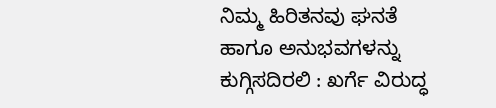ನಿಮ್ಮ ಹಿರಿತನವು ಘನತೆ ಹಾಗೂ ಅನುಭವಗಳನ್ನು ಕುಗ್ಗಿಸದಿರಲಿ : ಖರ್ಗೆ ವಿರುದ್ಧ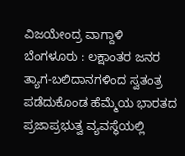ವಿಜಯೇಂದ್ರ ವಾಗ್ದಾಳಿ
ಬೆಂಗಳೂರು : ಲಕ್ಷಾಂತರ ಜನರ ತ್ಯಾಗ-ಬಲಿದಾನಗಳಿಂದ ಸ್ವತಂತ್ರ ಪಡೆದುಕೊಂಡ ಹೆಮ್ಮೆಯ ಭಾರತದ ಪ್ರಜಾಪ್ರಭುತ್ವ ವ್ಯವಸ್ಥೆಯಲ್ಲಿ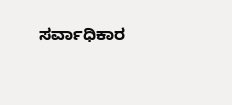ಸರ್ವಾಧಿಕಾರ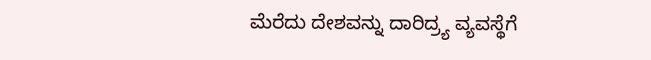ಮೆರೆದು ದೇಶವನ್ನು ದಾರಿದ್ರ್ಯ ವ್ಯವಸ್ಥೆಗೆ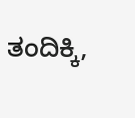ತಂದಿಕ್ಕಿ,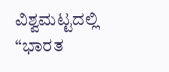ವಿಶ್ವಮಟ್ಟದಲ್ಲಿ “ಭಾರತ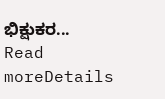ಭಿಕ್ಷುಕರ...
Read moreDetails